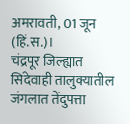अमरावती, 01 जून (हिं.स.)।
चंद्रपूर जिल्ह्यात सिंदेवाही तालुक्यातील जंगलात तेंदुपत्ता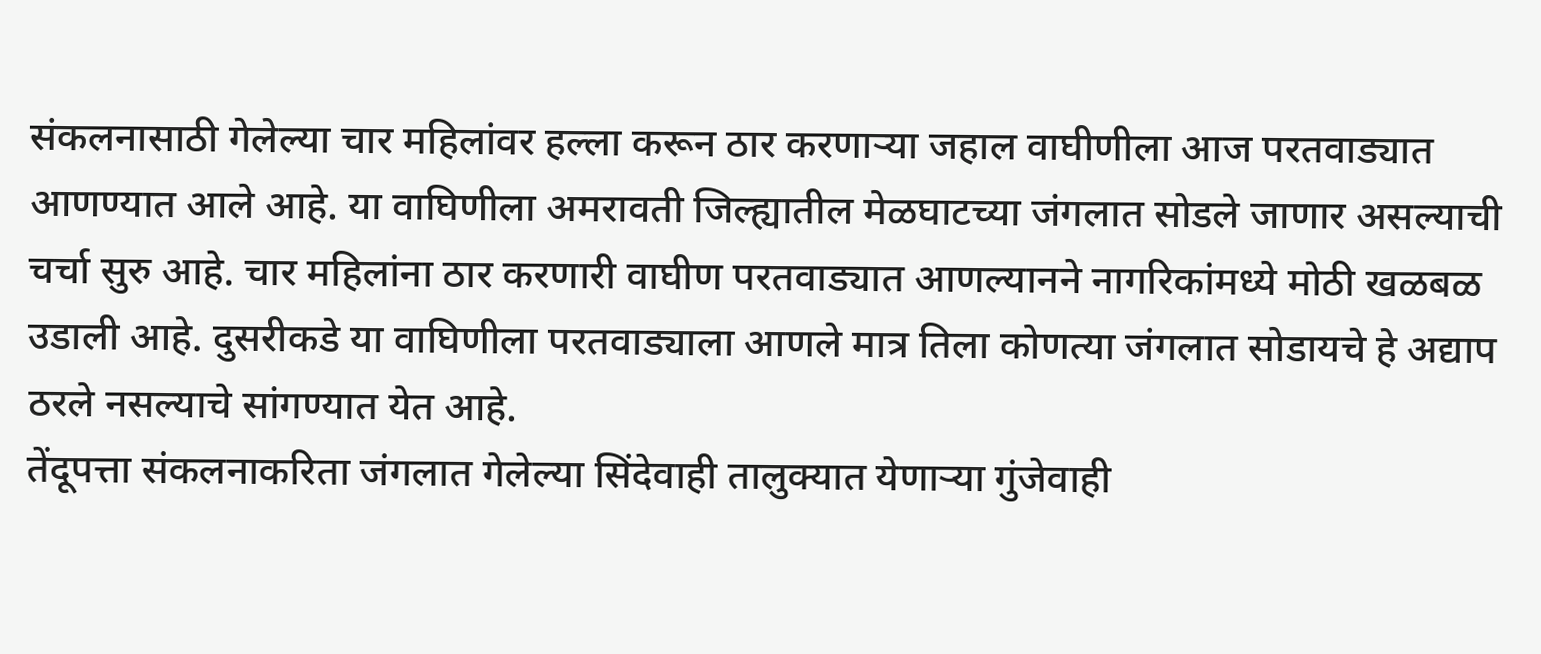संकलनासाठी गेलेल्या चार महिलांवर हल्ला करून ठार करणाऱ्या जहाल वाघीणीला आज परतवाड्यात आणण्यात आले आहे. या वाघिणीला अमरावती जिल्ह्यातील मेळघाटच्या जंगलात सोडले जाणार असल्याची चर्चा सुरु आहे. चार महिलांना ठार करणारी वाघीण परतवाड्यात आणल्यानने नागरिकांमध्ये मोठी खळबळ उडाली आहे. दुसरीकडे या वाघिणीला परतवाड्याला आणले मात्र तिला कोणत्या जंगलात सोडायचे हे अद्याप ठरले नसल्याचे सांगण्यात येत आहे.
तेंदूपत्ता संकलनाकरिता जंगलात गेलेल्या सिंदेवाही तालुक्यात येणाऱ्या गुंजेवाही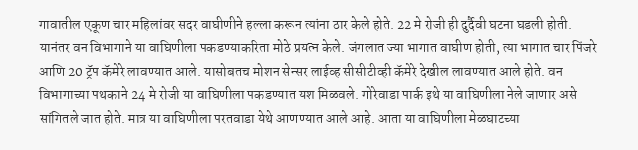गावातील एकूण चार महिलांवर सदर वाघीणीने हल्ला करून त्यांना ठार केले होते. 22 मे रोजी ही दुर्दैवी घटना घडली होती. यानंतर वन विभागाने या वाघिणीला पकडण्याकरिता मोठे प्रयत्न केले. जंगलात ज्या भागात वाघीण होती, त्या भागात चार पिंजरे आणि 20 ट्रॅप कॅमेरे लावण्यात आले. यासोबतच मोशन सेन्सर लाईव्ह सीसीटीव्ही कॅमेरे देखील लावण्यात आले होते. वन विभागाच्या पथकाने 24 मे रोजी या वाघिणीला पकडण्यात यश मिळवले. गोरेवाडा पार्क इथे या वाघिणीला नेले जाणार असे सांगितले जात होते. मात्र या वाघिणीला परतवाडा येथे आणण्यात आले आहे. आता या वाघिणीला मेळघाटच्या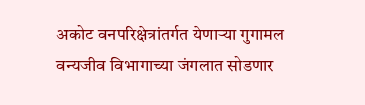अकोट वनपरिक्षेत्रांतर्गत येणाऱ्या गुगामल वन्यजीव विभागाच्या जंगलात सोडणार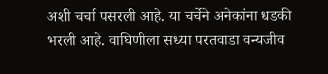अशी चर्चा पसरली आहे. या चर्चेने अनेकांना धडकी भरली आहे. वाघिणीला सध्या परतवाडा वन्यजीव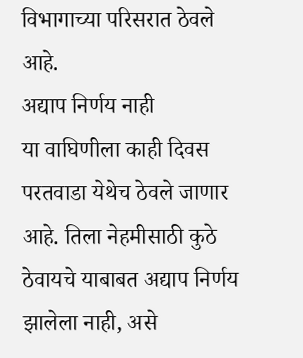विभागाच्या परिसरात ठेवले आहे.
अद्याप निर्णय नाही
या वाघिणीला काही दिवस परतवाडा येथेच ठेवले जाणार आहे. तिला नेहमीसाठी कुठे ठेवायचे याबाबत अद्याप निर्णय झालेला नाही, असे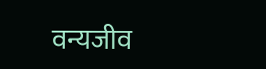वन्यजीव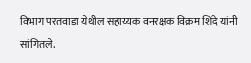विभाग परतवाडा येथील सहाय्यक वनरक्षक विक्रम शिंदे यांनी सांगितले.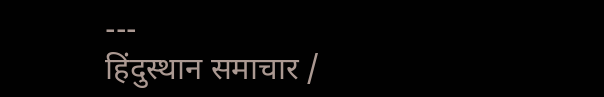---
हिंदुस्थान समाचार /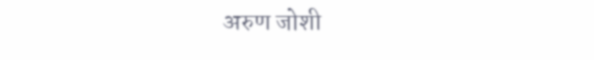अरुण जोशी